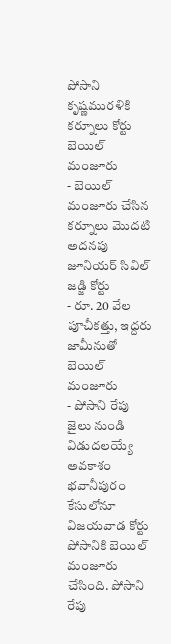పోసాని కృష్ణమురళికి కర్నూలు కోర్టు బెయిల్ మంజూరు
- బెయిల్ మంజూరు చేసిన కర్నూలు మొదటి అదనపు జూనియర్ సివిల్ జడ్జి కోర్టు
- రూ. 20 వేల పూచీకత్తు, ఇద్దరు జామీనుతో బెయిల్ మంజూరు
- పోసాని రేపు జైలు నుండి విడుదలయ్యే అవకాశం
భవానీపురం కేసులోనూ విజయవాడ కోర్టు పోసానికి బెయిల్ మంజూరు చేసింది. పోసాని రేపు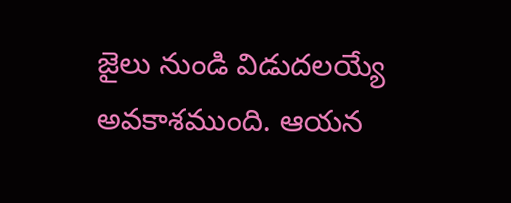జైలు నుండి విడుదలయ్యే అవకాశముంది. ఆయన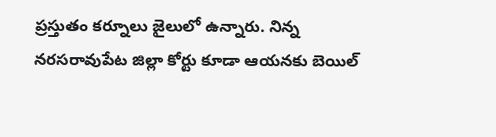ప్రస్తుతం కర్నూలు జైలులో ఉన్నారు. నిన్న నరసరావుపేట జిల్లా కోర్టు కూడా ఆయనకు బెయిల్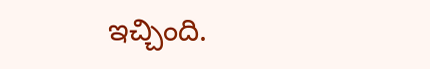ఇచ్చింది.